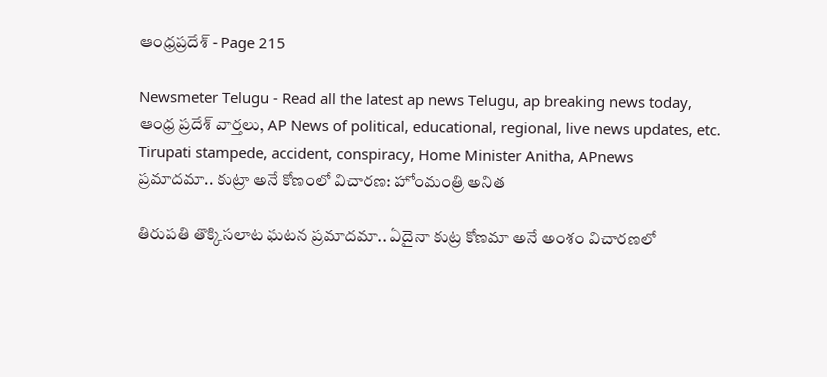ఆంధ్రప్రదేశ్ - Page 215

Newsmeter Telugu - Read all the latest ap news Telugu, ap breaking news today, ఆంధ్ర ప్రదేశ్ వార్తలు, AP News of political, educational, regional, live news updates, etc.
Tirupati stampede, accident, conspiracy, Home Minister Anitha, APnews
ప్రమాదమా.. కుట్రా అనే కోణంలో విచారణ: హోంమంత్రి అనిత

తిరుపతి తొక్కిసలాట ఘటన ప్రమాదమా.. ఏదైనా కుట్ర కోణమా అనే అంశం విచారణలో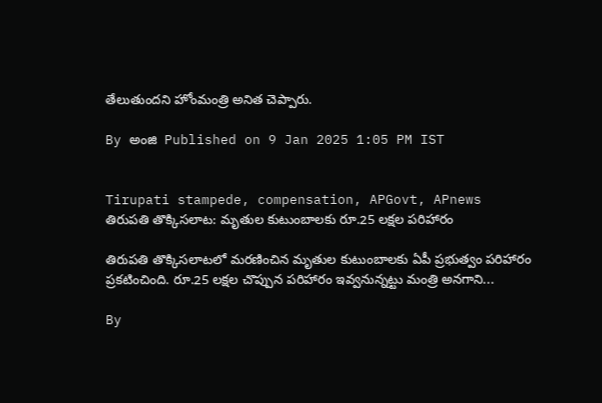తేలుతుందని హోంమంత్రి అనిత చెప్పారు.

By అంజి  Published on 9 Jan 2025 1:05 PM IST


Tirupati stampede, compensation, APGovt, APnews
తిరుపతి తొక్కిసలాట: మృతుల కుటుంబాలకు రూ.25 లక్షల పరిహారం

తిరుపతి తొక్కిసలాటలో మరణించిన మృతుల కుటుంబాలకు ఏపీ ప్రభుత్వం పరిహారం ప్రకటించింది. రూ.25 లక్షల చొప్పున పరిహారం ఇవ్వనున్నట్టు మంత్రి అనగాని...

By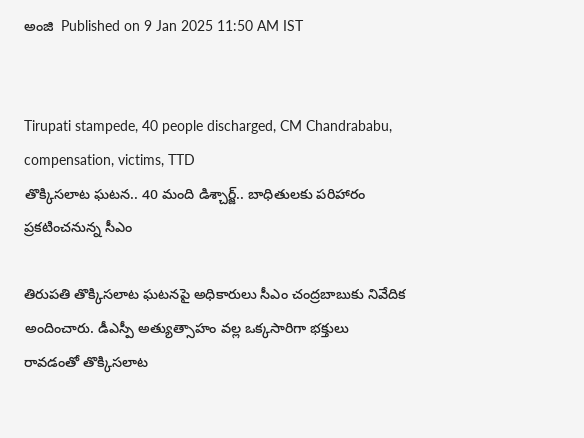అంజి  Published on 9 Jan 2025 11:50 AM IST


Tirupati stampede, 40 people discharged, CM Chandrababu, compensation, victims, TTD
తొక్కిసలాట ఘటన.. 40 మంది డిశ్చార్జ్‌.. బాధితులకు పరిహారం ప్రకటించనున్న సీఎం

తిరుపతి తొక్కిసలాట ఘటనపై అధికారులు సీఎం చంద్రబాబుకు నివేదిక అందించారు. డీఎస్పీ అత్యుత్సాహం వల్ల ఒక్కసారిగా భక్తులు రావడంతో తొక్కిసలాట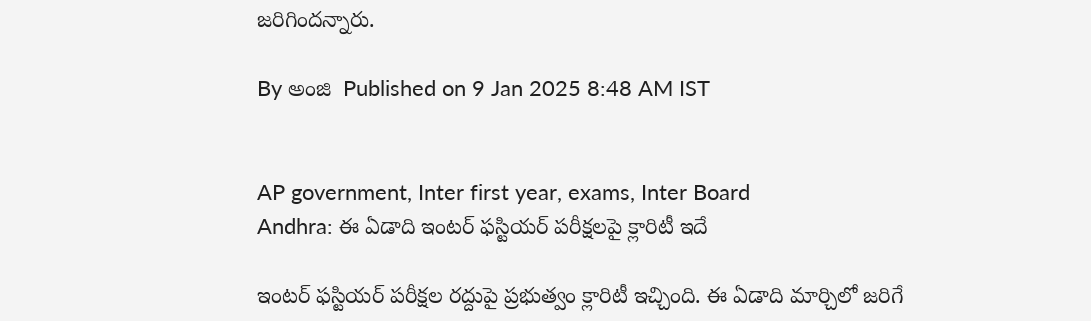జరిగిందన్నారు.

By అంజి  Published on 9 Jan 2025 8:48 AM IST


AP government, Inter first year, exams, Inter Board
Andhra: ఈ ఏడాది ఇంటర్‌ ఫస్టియర్‌ పరీక్షలపై క్లారిటీ ఇదే

ఇంటర్‌ ఫస్టియర్‌ పరీక్షల రద్దుపై ప్రభుత్వం క్లారిటీ ఇచ్చింది. ఈ ఏడాది మార్చిలో జరిగే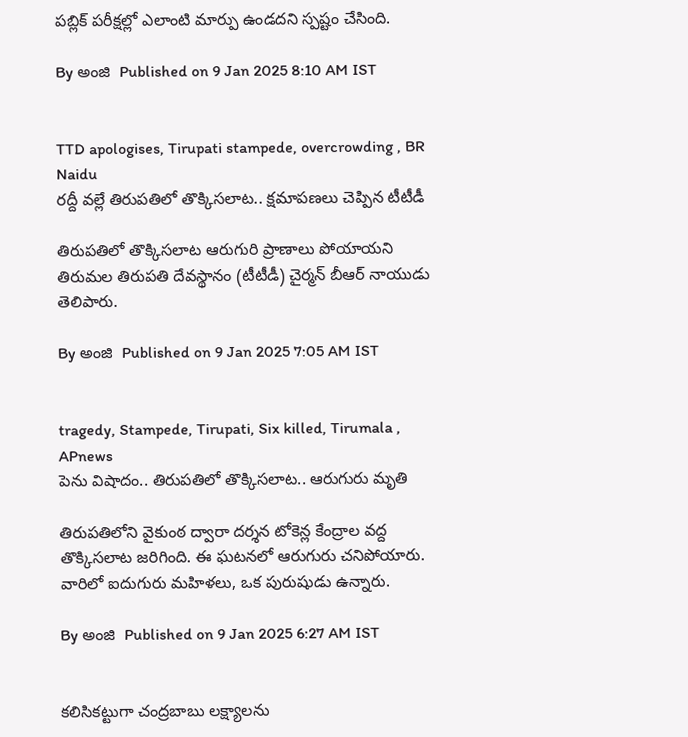పబ్లిక్‌ పరీక్షల్లో ఎలాంటి మార్పు ఉండదని స్పష్టం చేసింది.

By అంజి  Published on 9 Jan 2025 8:10 AM IST


TTD apologises, Tirupati stampede, overcrowding , BR Naidu
రద్దీ వల్లే తిరుపతిలో తొక్కిసలాట.. క్షమాపణలు చెప్పిన టీటీడీ

తిరుపతిలో తొక్కిసలాట ఆరుగురి ప్రాణాలు పోయాయని తిరుమల తిరుపతి దేవస్థానం (టీటీడీ) చైర్మన్ బీఆర్‌ నాయుడు తెలిపారు.

By అంజి  Published on 9 Jan 2025 7:05 AM IST


tragedy, Stampede, Tirupati, Six killed, Tirumala , APnews
పెను విషాదం.. తిరుపతిలో తొక్కిసలాట.. ఆరుగురు మృతి

తిరుపతిలోని వైకుంఠ ద్వారా దర్శన టోకెన్ల కేంద్రాల వద్ద తొక్కిసలాట జరిగింది. ఈ ఘటనలో ఆరుగురు చనిపోయారు. వారిలో ఐదుగురు మహిళలు, ఒక పురుషుడు ఉన్నారు.

By అంజి  Published on 9 Jan 2025 6:27 AM IST


కలిసికట్టుగా చంద్రబాబు లక్ష్యాలను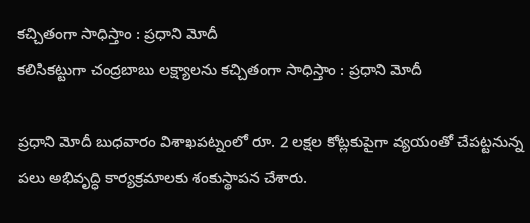కచ్చితంగా సాధిస్తాం : ప్ర‌ధాని మోదీ
కలిసికట్టుగా చంద్రబాబు లక్ష్యాలను కచ్చితంగా సాధిస్తాం : ప్ర‌ధాని మోదీ

ప్ర‌ధాని మోదీ బుధవారం విశాఖపట్నంలో రూ. 2 లక్షల కోట్లకుపైగా వ్యయంతో చేపట్టనున్న పలు అభివృద్ధి కార్యక్రమాలకు శంకుస్థాపన చేశారు.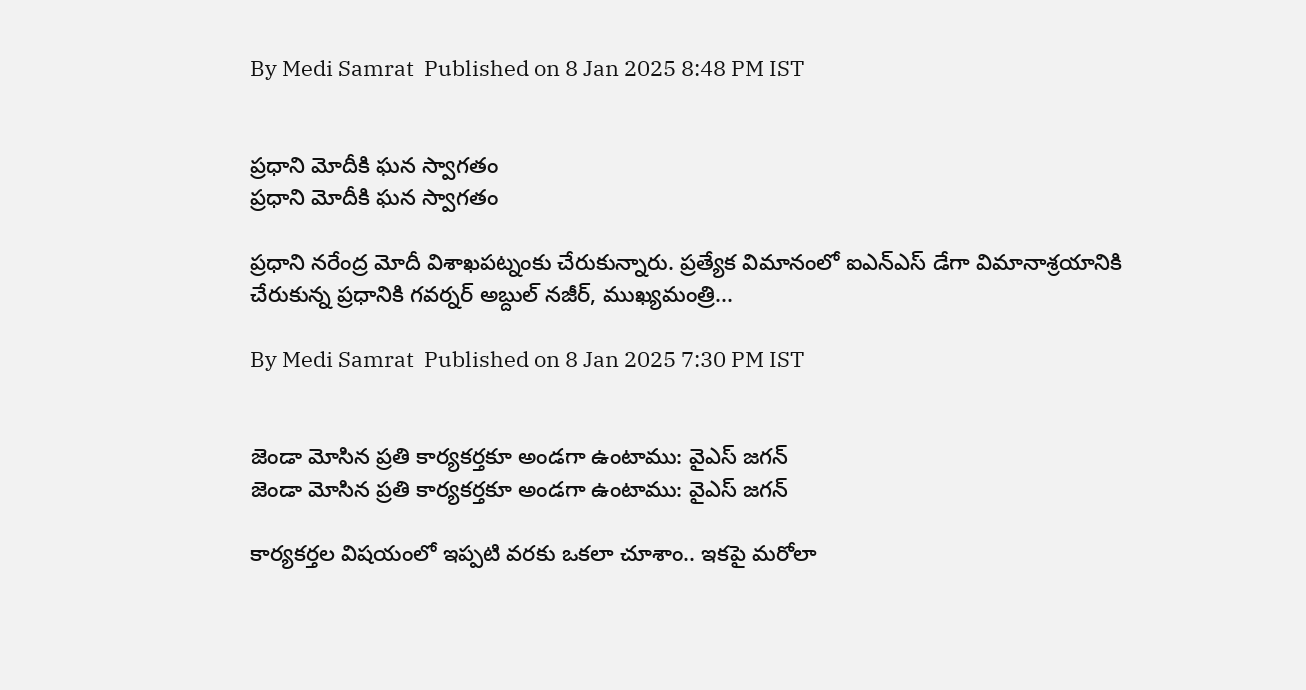By Medi Samrat  Published on 8 Jan 2025 8:48 PM IST


ప్రధాని మోదీకి ఘన స్వాగతం
ప్రధాని మోదీకి ఘన స్వాగతం

ప్రధాని నరేంద్ర మోదీ విశాఖపట్నంకు చేరుకున్నారు. ప్రత్యేక విమానంలో ఐఎన్ఎస్ డేగా విమానాశ్రయానికి చేరుకున్న ప్రధానికి గవర్నర్ అబ్దుల్ నజీర్, ముఖ్యమంత్రి...

By Medi Samrat  Published on 8 Jan 2025 7:30 PM IST


జెండా మోసిన ప్రతి కార్యకర్తకూ అండగా ఉంటాము: వైఎస్ జగన్
జెండా మోసిన ప్రతి కార్యకర్తకూ అండగా ఉంటాము: వైఎస్ జగన్

కార్యకర్తల విషయంలో ఇప్పటి వరకు ఒకలా చూశాం.. ఇకపై మరోలా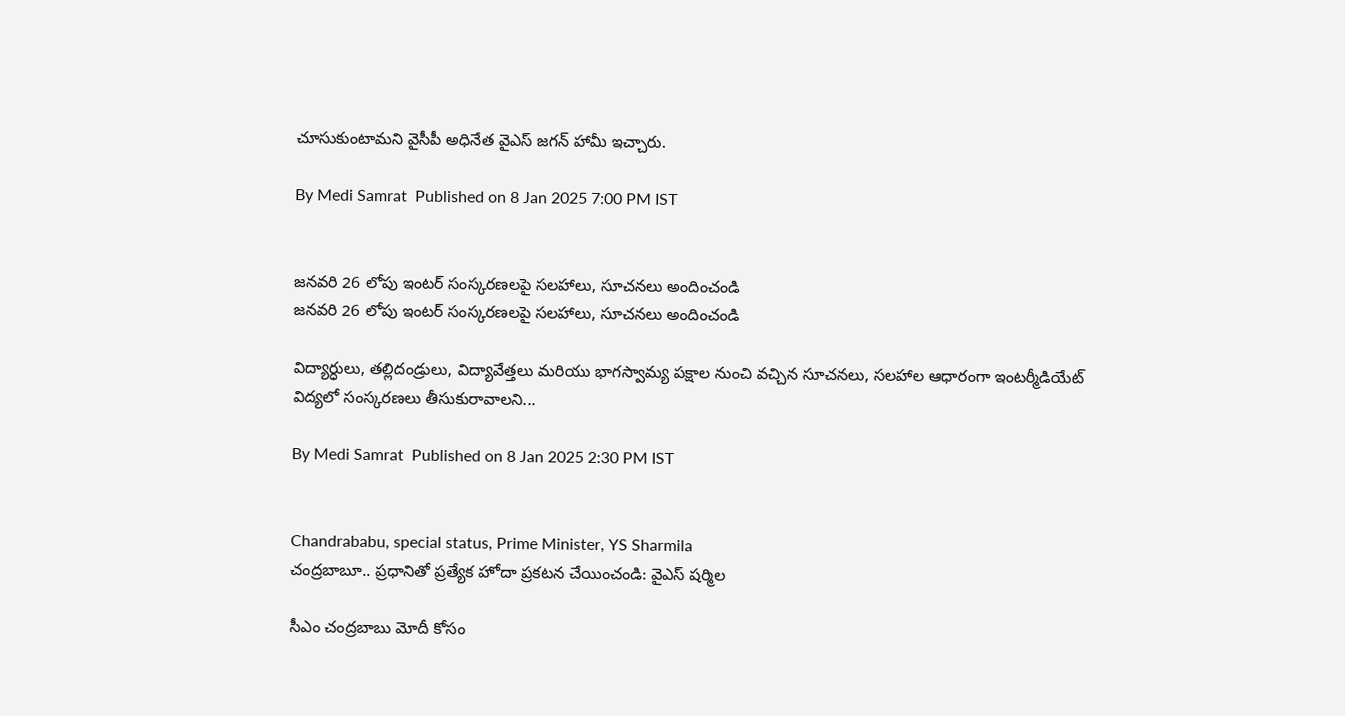చూసుకుంటామని వైసీపీ అధినేత వైఎస్‌ జగన్‌ హామీ ఇచ్చారు.

By Medi Samrat  Published on 8 Jan 2025 7:00 PM IST


జనవరి 26 లోపు ఇంటర్ సంస్కరణలపై సలహాలు, సూచనలు అందించండి
జనవరి 26 లోపు ఇంటర్ సంస్కరణలపై సలహాలు, సూచనలు అందించండి

విద్యార్ధులు, తల్లిదండ్రులు, విద్యావేత్తలు మరియు భాగస్వామ్య పక్షాల నుంచి వచ్చిన సూచనలు, సలహాల ఆధారంగా ఇంటర్మీడియేట్ విద్యలో సంస్కరణలు తీసుకురావాలని...

By Medi Samrat  Published on 8 Jan 2025 2:30 PM IST


Chandrababu, special status, Prime Minister, YS Sharmila
చంద్రబాబూ.. ప్రధానితో ప్రత్యేక హోదా ప్రకటన చేయించండి: వైఎస్‌ షర్మిల

సీఎం చంద్రబాబు మోదీ కోసం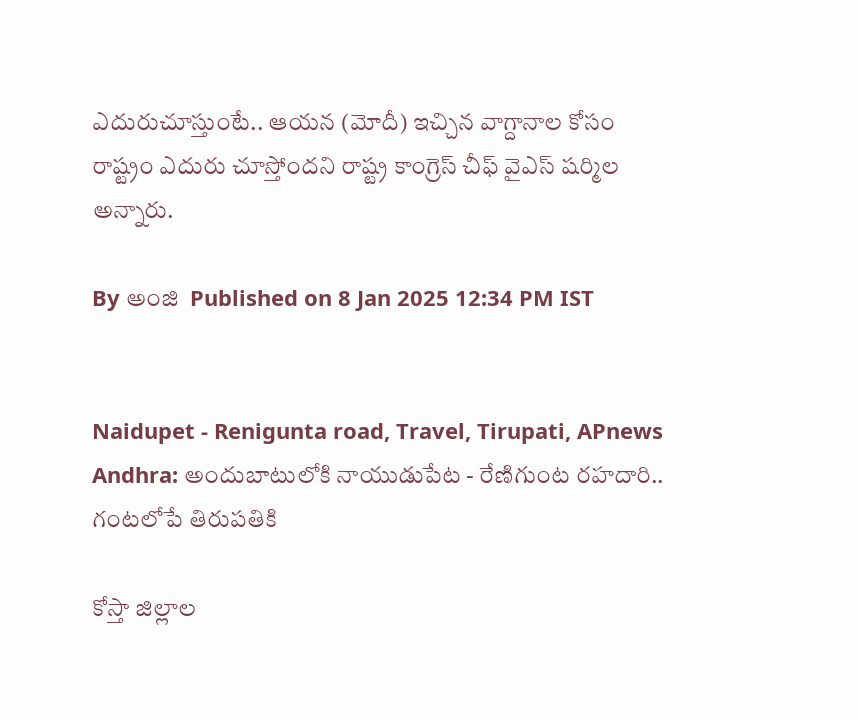ఎదురుచూస్తుంటే.. ఆయన (మోదీ) ఇచ్చిన వాగ్దానాల కోసం రాష్ట్రం ఎదురు చూస్తోందని రాష్ట్ర కాంగ్రెస్‌ చీఫ్‌ వైఎస్‌ షర్మిల అన్నారు.

By అంజి  Published on 8 Jan 2025 12:34 PM IST


Naidupet - Renigunta road, Travel, Tirupati, APnews
Andhra: అందుబాటులోకి నాయుడుపేట - రేణిగుంట రహదారి.. గంటలోపే తిరుపతికి

కోస్తా జిల్లాల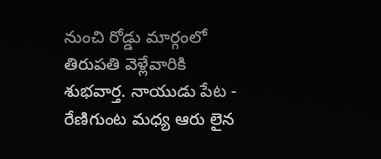నుంచి రోడ్డు మార్గంలో తిరుపతి వెళ్లేవారికి శుభవార్త. నాయుడు పేట - రేణిగుంట మధ్య ఆరు లైన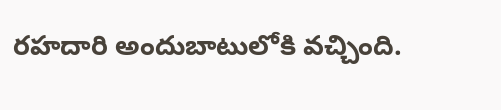రహదారి అందుబాటులోకి వచ్చింది.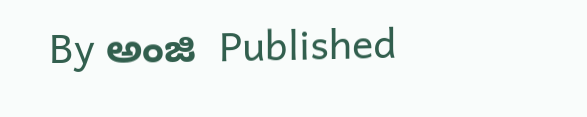By అంజి  Published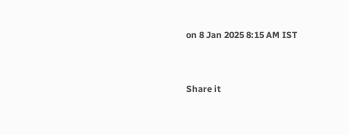on 8 Jan 2025 8:15 AM IST


Share it